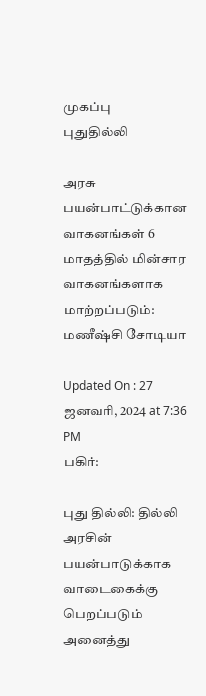முகப்பு
புதுதில்லி

அரசு பயன்பாட்டுக்கான வாகனங்கள் 6 மாதத்தில் மின்சார வாகனங்களாக மாற்றப்படும்: மணீஷ்சி சோடியா

Updated On : 27 ஜனவரி, 2024 at 7:36 PM
பகிர்:

புது தில்லி: தில்லி அரசின் பயன்பாடுக்காக வாடைகைக்கு பெறப்படும் அனைத்து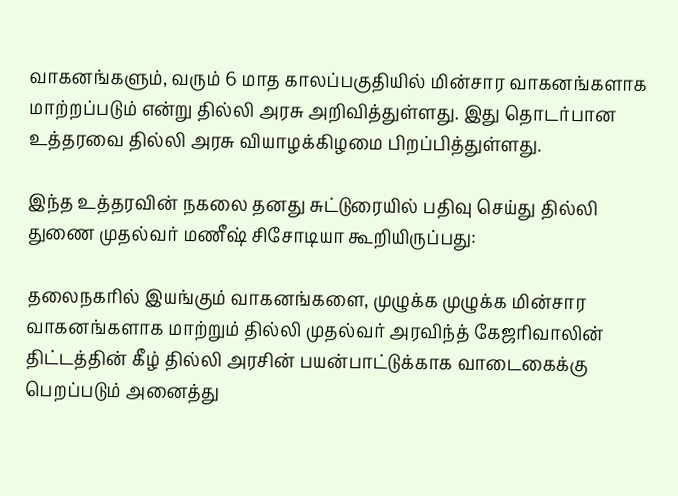வாகனங்களும், வரும் 6 மாத காலப்பகுதியில் மின்சார வாகனங்களாக மாற்றப்படும் என்று தில்லி அரசு அறிவித்துள்ளது. இது தொடர்பான உத்தரவை தில்லி அரசு வியாழக்கிழமை பிறப்பித்துள்ளது.

இந்த உத்தரவின் நகலை தனது சுட்டுரையில் பதிவு செய்து தில்லி துணை முதல்வர் மணீஷ் சிசோடியா கூறியிருப்பது:

தலைநகரில் இயங்கும் வாகனங்களை, முழுக்க முழுக்க மின்சார வாகனங்களாக மாற்றும் தில்லி முதல்வர் அரவிந்த் கேஜரிவாலின் திட்டத்தின் கீழ் தில்லி அரசின் பயன்பாட்டுக்காக வாடைகைக்கு பெறப்படும் அனைத்து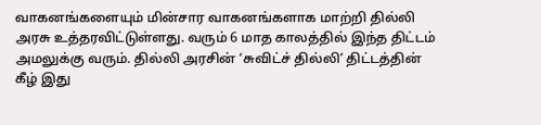வாகனங்களையும் மின்சார வாகனங்களாக மாற்றி தில்லி அரசு உத்தரவிட்டுள்ளது. வரும் 6 மாத காலத்தில் இந்த திட்டம் அமலுக்கு வரும். தில்லி அரசின் ‘சுவிட்ச் தில்லி’ திட்டத்தின் கீழ் இது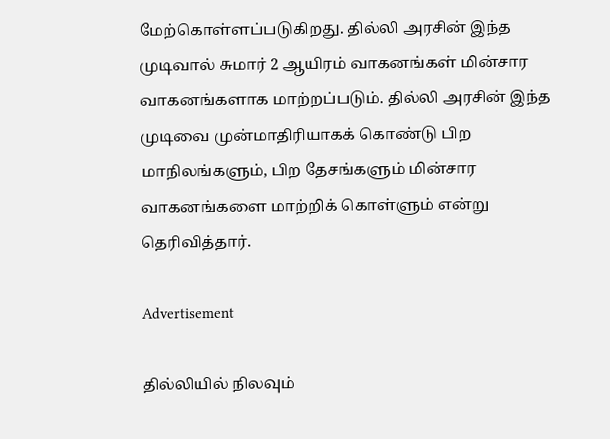மேற்கொள்ளப்படுகிறது. தில்லி அரசின் இந்த முடிவால் சுமார் 2 ஆயிரம் வாகனங்கள் மின்சார வாகனங்களாக மாற்றப்படும். தில்லி அரசின் இந்த முடிவை முன்மாதிரியாகக் கொண்டு பிற மாநிலங்களும், பிற தேசங்களும் மின்சார வாகனங்களை மாற்றிக் கொள்ளும் என்று தெரிவித்தார்.

Advertisement

தில்லியில் நிலவும்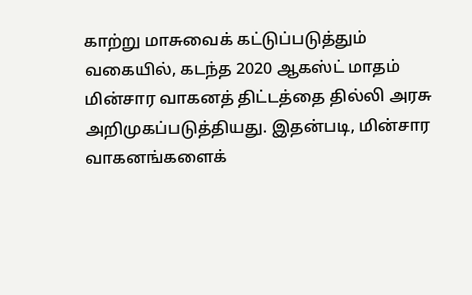காற்று மாசுவைக் கட்டுப்படுத்தும் வகையில், கடந்த 2020 ஆகஸ்ட் மாதம் மின்சார வாகனத் திட்டத்தை தில்லி அரசு அறிமுகப்படுத்தியது. இதன்படி, மின்சார வாகனங்களைக்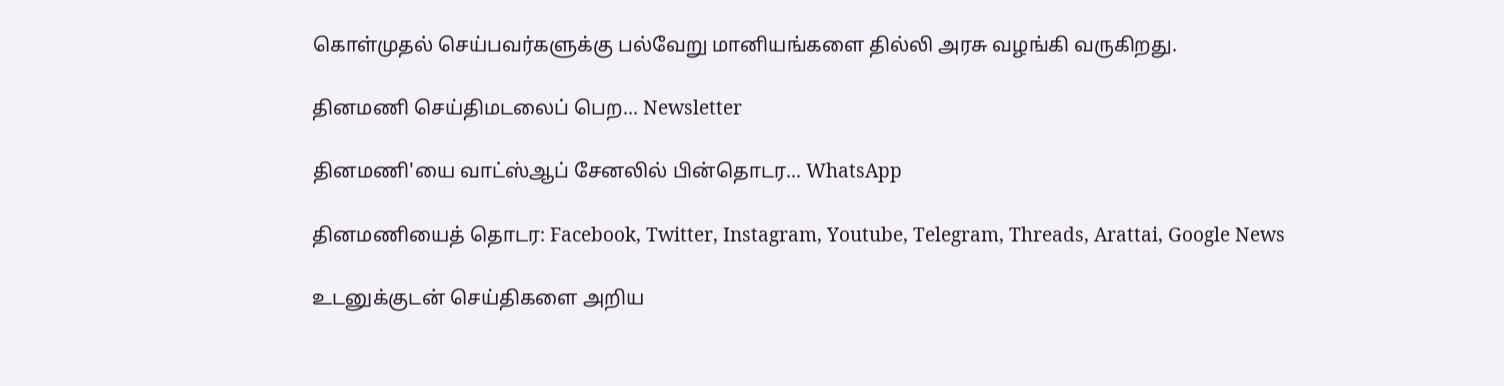கொள்முதல் செய்பவர்களுக்கு பல்வேறு மானியங்களை தில்லி அரசு வழங்கி வருகிறது.

தினமணி செய்திமடலைப் பெற... Newsletter

தினமணி'யை வாட்ஸ்ஆப் சேனலில் பின்தொடர... WhatsApp

தினமணியைத் தொடர: Facebook, Twitter, Instagram, Youtube, Telegram, Threads, Arattai, Google News

உடனுக்குடன் செய்திகளை அறிய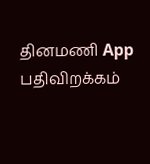தினமணி App பதிவிறக்கம்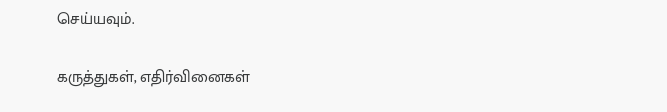செய்யவும்.

கருத்துகள், எதிர்வினைகள்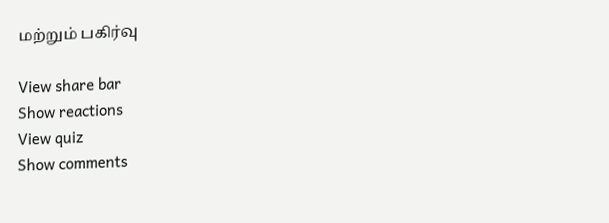மற்றும் பகிர்வு

View share bar
Show reactions
View quiz
Show comments